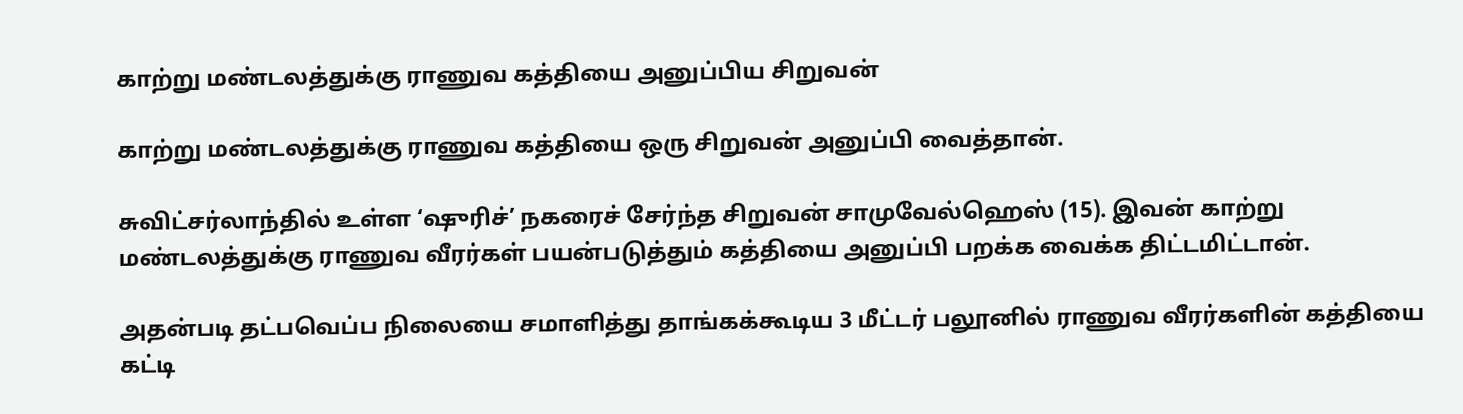காற்று மண்டலத்துக்கு ராணுவ கத்தியை அனுப்பிய சிறுவன்

காற்று மண்டலத்துக்கு ராணுவ கத்தியை ஒரு சிறுவன் அனுப்பி வைத்தான்.

சுவிட்சர்லாந்தில் உள்ள ‘ஷுரிச்’ நகரைச் சேர்ந்த சிறுவன் சாமுவேல்ஹெஸ் (15). இவன் காற்று மண்டலத்துக்கு ராணுவ வீரர்கள் பயன்படுத்தும் கத்தியை அனுப்பி பறக்க வைக்க திட்டமிட்டான்.

அதன்படி தட்பவெப்ப நிலையை சமாளித்து தாங்கக்கூடிய 3 மீட்டர் பலூனில் ராணுவ வீரர்களின் கத்தியை கட்டி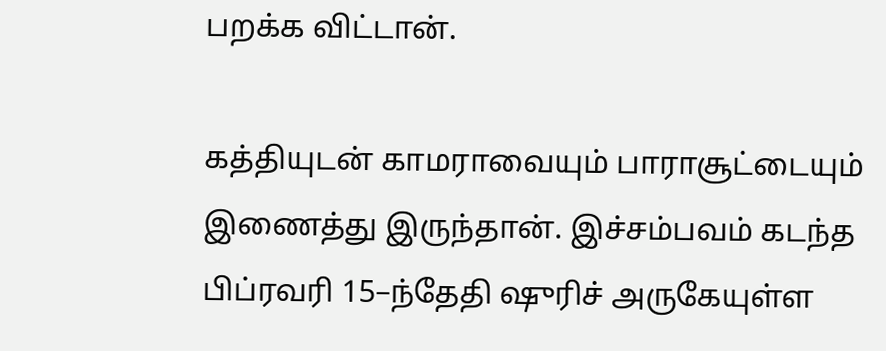பறக்க விட்டான்.

கத்தியுடன் காமராவையும் பாராசூட்டையும் இணைத்து இருந்தான். இச்சம்பவம் கடந்த பிப்ரவரி 15–ந்தேதி ஷுரிச் அருகேயுள்ள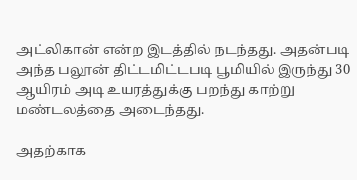அட்லிகான் என்ற இடத்தில் நடந்தது. அதன்படி அந்த பலூன் திட்டமிட்டபடி பூமியில் இருந்து 30 ஆயிரம் அடி உயரத்துக்கு பறந்து காற்று மண்டலத்தை அடைந்தது.

அதற்காக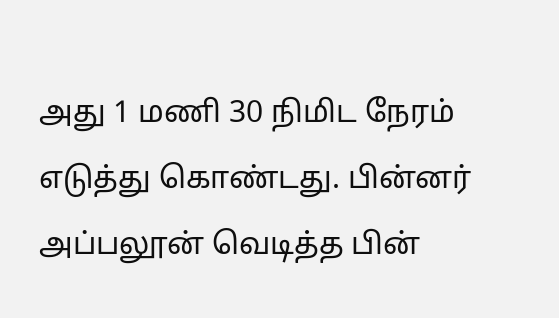அது 1 மணி 30 நிமிட நேரம் எடுத்து கொண்டது. பின்னர் அப்பலூன் வெடித்த பின்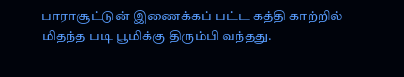பாராசூட்டுன் இணைக்கப் பட்ட கத்தி காற்றில் மிதந்த படி பூமிக்கு திரும்பி வந்தது.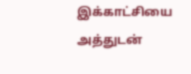இக்காட்சியை அத்துடன்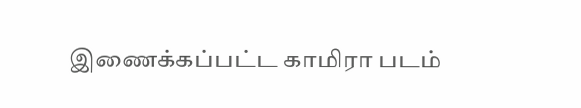இணைக்கப்பட்ட காமிரா படம்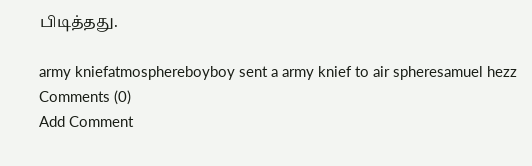பிடித்தது.

army kniefatmosphereboyboy sent a army knief to air spheresamuel hezz
Comments (0)
Add Comment